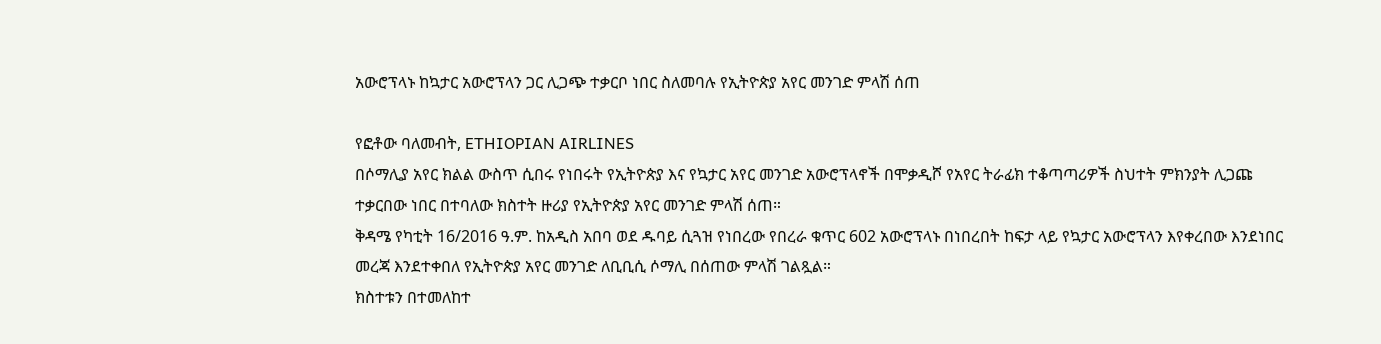አውሮፕላኑ ከኳታር አውሮፕላን ጋር ሊጋጭ ተቃርቦ ነበር ስለመባሉ የኢትዮጵያ አየር መንገድ ምላሽ ሰጠ

የፎቶው ባለመብት, ETHIOPIAN AIRLINES
በሶማሊያ አየር ክልል ውስጥ ሲበሩ የነበሩት የኢትዮጵያ እና የኳታር አየር መንገድ አውሮፕላኖች በሞቃዲሾ የአየር ትራፊክ ተቆጣጣሪዎች ስህተት ምክንያት ሊጋጩ ተቃርበው ነበር በተባለው ክስተት ዙሪያ የኢትዮጵያ አየር መንገድ ምላሽ ሰጠ።
ቅዳሜ የካቲት 16/2016 ዓ.ም. ከአዲስ አበባ ወደ ዱባይ ሲጓዝ የነበረው የበረራ ቁጥር 602 አውሮፕላኑ በነበረበት ከፍታ ላይ የኳታር አውሮፕላን እየቀረበው እንደነበር መረጃ እንደተቀበለ የኢትዮጵያ አየር መንገድ ለቢቢሲ ሶማሊ በሰጠው ምላሽ ገልጿል።
ክስተቱን በተመለከተ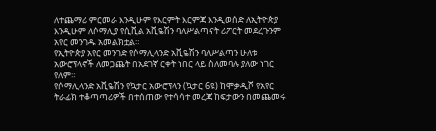ለተጨማሪ ምርመራ እንዲሁም የእርምት እርምጃ እንዲወሰድ ለኢትዮጵያ እንዲሁም ለሶማሊያ የሲቪል አቪዬሽን ባለሥልጣናት ሪፖርት መደረጉንም አየር መንገዱ አመልክቷል።
የኢትዮጵያ አየር መንገድ የሶማሊላንድ አቪዬሽን ባለሥልጣን ሁለቱ አውሮፕላኖች ለመጋጨት በአደገኛ ርቀት ነበር ላይ ስለመባሉ ያለው ነገር የለም።
የሶማሊላንድ አቪዬሽን የኳታር አውሮፕላን (ኳታር 6ዩ) ከሞቃዲሾ የአየር ትራፊክ ተቆጣጣሪዎች በተሰጠው የተሳሳተ መረጃ ከፍታውን በመጨመሩ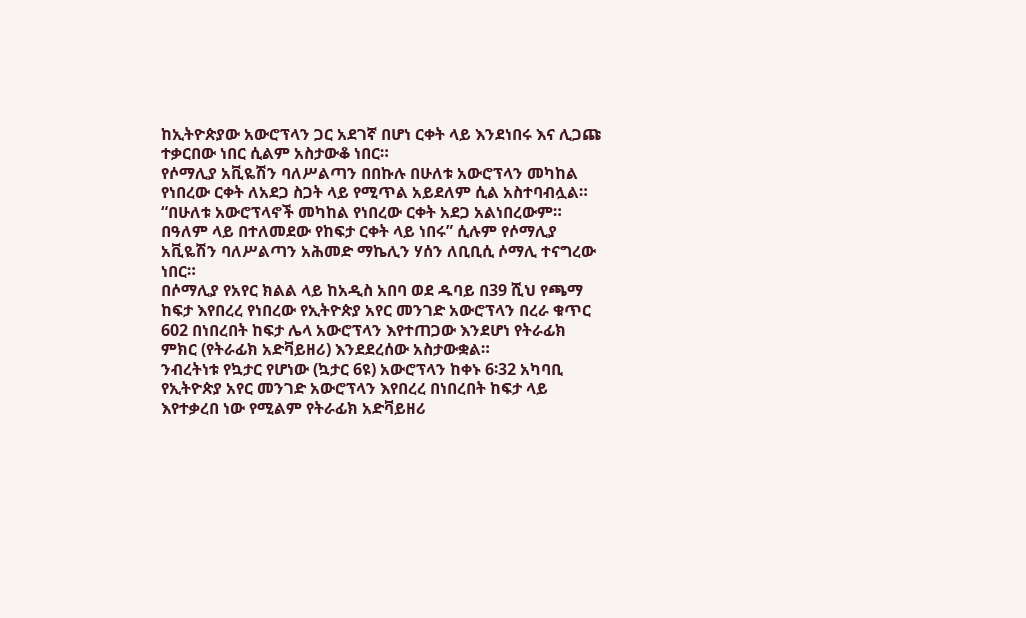ከኢትዮጵያው አውሮፕላን ጋር አደገኛ በሆነ ርቀት ላይ እንደነበሩ እና ሊጋጩ ተቃርበው ነበር ሲልም አስታውቆ ነበር።
የሶማሊያ አቪዬሽን ባለሥልጣን በበኩሉ በሁለቱ አውሮፕላን መካከል የነበረው ርቀት ለአደጋ ስጋት ላይ የሚጥል አይደለም ሲል አስተባብሏል።
“በሁለቱ አውሮፕላኖች መካከል የነበረው ርቀት አደጋ አልነበረውም። በዓለም ላይ በተለመደው የከፍታ ርቀት ላይ ነበሩ” ሲሉም የሶማሊያ አቪዬሽን ባለሥልጣን አሕመድ ማኬሊን ሃሰን ለቢቢሲ ሶማሊ ተናግረው ነበር።
በሶማሊያ የአየር ክልል ላይ ከአዲስ አበባ ወደ ዱባይ በ39 ሺህ የጫማ ከፍታ እየበረረ የነበረው የኢትዮጵያ አየር መንገድ አውሮፕላን በረራ ቁጥር 602 በነበረበት ከፍታ ሌላ አውሮፕላን እየተጠጋው እንደሆነ የትራፊክ ምክር (የትራፊክ አድቫይዘሪ) እንደደረሰው አስታውቋል።
ንብረትነቱ የኳታር የሆነው (ኳታር 6ዩ) አውሮፕላን ከቀኑ 6፡32 አካባቢ የኢትዮጵያ አየር መንገድ አውሮፕላን እየበረረ በነበረበት ከፍታ ላይ እየተቃረበ ነው የሚልም የትራፊክ አድቫይዘሪ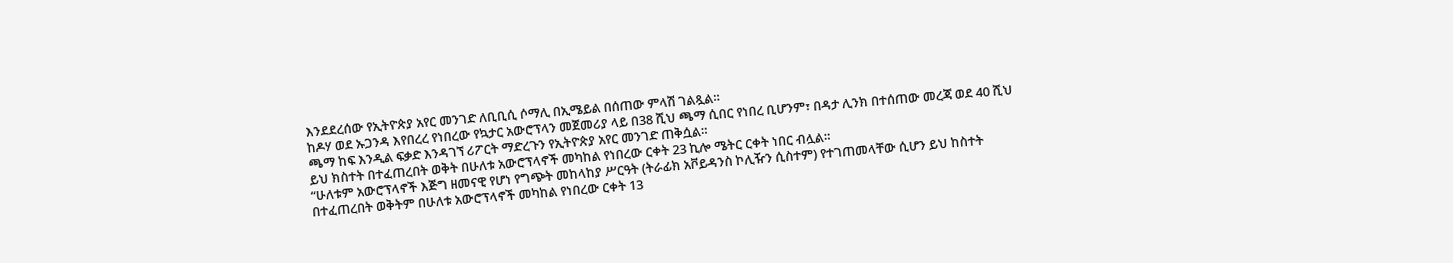እንደደረሰው የኢትዮጵያ አየር መንገድ ለቢቢሲ ሶማሊ በኢሜይል በሰጠው ምላሽ ገልጿል።
ከዶሃ ወደ ኡጋንዳ እየበረረ የነበረው የኳታር አውሮፕላን መጀመሪያ ላይ በ38 ሺህ ጫማ ሲበር የነበረ ቢሆንም፣ በዳታ ሊንክ በተሰጠው መረጃ ወደ 40 ሺህ ጫማ ከፍ እንዲል ፍቃድ እንዳገኘ ሪፖርት ማድረጉን የኢትዮጵያ አየር መንገድ ጠቅሷል።
ይህ ክስተት በተፈጠረበት ወቅት በሁለቱ አውሮፕላኖች መካከል የነበረው ርቀት 23 ኪሎ ሜትር ርቀት ነበር ብሏል።
“ሁለቱም አውሮፕላኖች እጅግ ዘመናዊ የሆነ የግጭት መከላከያ ሥርዓት (ትራፊክ አቮይዳንስ ኮሊዥን ሲስተም) የተገጠመላቸው ሲሆን ይህ ከስተት በተፈጠረበት ወቅትም በሁለቱ አውሮፕላኖች መካከል የነበረው ርቀት 13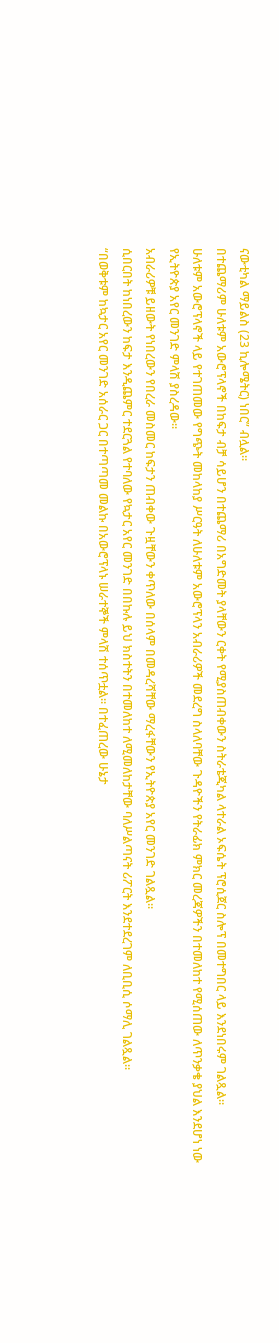ናውቲካል ማይልስ (23 ኪሎሜትር) ነበር” ብሏል።
በተጨማሪም ሁለቱም አውሮፕላኖች በከፍታ ብቻ ሳይሆን በተጨማሪ በአግድመት ያላቸውን ርቀት የሚያስጠብቀውን ስትራቴጂካል ላተራል ኦፍሴት ፕሮሲጀር ስሎፕ በመተግበር ላይ እንደነበሩም ገልጿል።
ሁለቱም አውሮፕላኖች ላይ የተገጠመው የግጭት መከላከያ ሥርዓት ለሁለቱም አውሮፕላን አብራሪዎች መደረግ ስላለባቸው ጉዳዮችን የትራፊክ ምክር መረጃዎችን በተመለከተ የሚሰጠው ለጥንቃቄ ያህል እንደሆነ ነው የኢትዮጵያ አየር መንገድ ምላሽ ያስረዳው።
አብራሪዎቹ ይዘውት የነበረውን የበረራ መስመር ከፍታን ጠብቀው ጉዟቸውን ቀጥለው በሰላም በመዳረሻቸው ማረፋቸውን የኢትዮጵያ አየር መንገድ ገልጿል።
ሲበርበት ከነበረውን ከፍታ እንዲጨምር ተደርጓል የተባለው የኳታር አየር መንገድ በበኩሉ ይህ ክስተትን በተመለከተ ለሚመለከታቸው ባለሥልጣናት ሪፖርት እንደተደረገም ለቢቢሲ ሶማሊ ገልጿል።
“በወቅቱም ከኳታር አየር መንገድ አሰራር ጋር በተጣጣመ መልኩ በአውሮፕላኑ ሠራተኞች ምላሽ ተሰጥቷል። በተፈጠረው ሁኔታ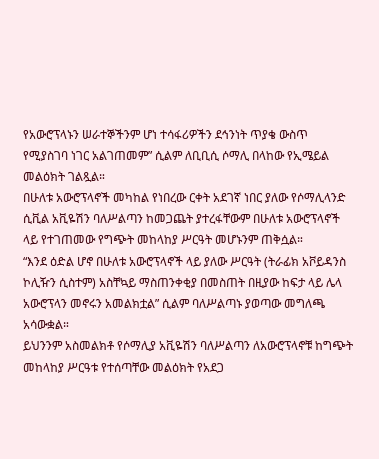የአውሮፕላኑን ሠራተኞችንም ሆነ ተሳፋሪዎችን ደኅንነት ጥያቄ ውስጥ የሚያስገባ ነገር አልገጠመም” ሲልም ለቢቢሲ ሶማሊ በላከው የኢሜይል መልዕክት ገልጿል።
በሁለቱ አውሮፕላኖች መካከል የነበረው ርቀት አደገኛ ነበር ያለው የሶማሊላንድ ሲቪል አቪዬሽን ባለሥልጣን ከመጋጨት ያተረፋቸውም በሁለቱ አውሮፕላኖች ላይ የተገጠመው የግጭት መከላከያ ሥርዓት መሆኑንም ጠቅሷል።
“እንደ ዕድል ሆኖ በሁለቱ አውሮፕላኖች ላይ ያለው ሥርዓት (ትራፊክ አቮይዳንስ ኮሊዥን ሲስተም) አስቸኳይ ማስጠንቀቂያ በመስጠት በዚያው ከፍታ ላይ ሌላ አውሮፕላን መኖሩን አመልክቷል” ሲልም ባለሥልጣኑ ያወጣው መግለጫ አሳውቋል።
ይህንንም አስመልክቶ የሶማሊያ አቪዬሽን ባለሥልጣን ለአውሮፕላኖቹ ከግጭት መከላከያ ሥርዓቱ የተሰጣቸው መልዕክት የአደጋ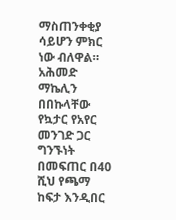ማስጠንቀቂያ ሳይሆን ምክር ነው ብለዋል።
አሕመድ ማኬሊን በበኩላቸው የኳታር የአየር መንገድ ጋር ግንኙነት በመፍጠር በ40 ሺህ የጫማ ከፍታ እንዲበር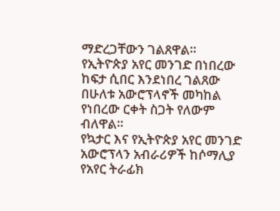ማድረጋቸውን ገልጸዋል።
የኢትዮጵያ አየር መንገድ በነበረው ከፍታ ሲበር እንደነበረ ገልጸው በሁለቱ አውሮፕላኖች መካከል የነበረው ርቀት ስጋት የለውም ብለዋል።
የኳታር እና የኢትዮጵያ አየር መንገድ አውሮፕላን አብራሪዎች ከሶማሊያ የአየር ትራፊክ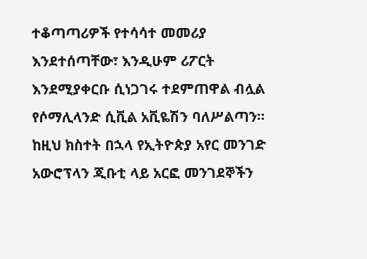ተቆጣጣሪዎች የተሳሳተ መመሪያ እንደተሰጣቸው፣ እንዲሁም ሪፖርት እንደሚያቀርቡ ሲነጋገሩ ተደምጠዋል ብሏል የሶማሊላንድ ሲቪል አቪዬሽን ባለሥልጣን።
ከዚህ ክስተት በኋላ የኢትዮጵያ አየር መንገድ አውሮፕላን ጂቡቲ ላይ አርፎ መንገደኞችን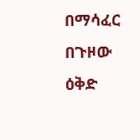በማሳፈር በጉዞው ዕቅድ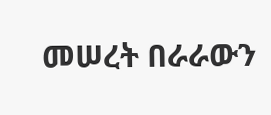መሠረት በራራውን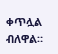ቀጥሏል ብለዋል።